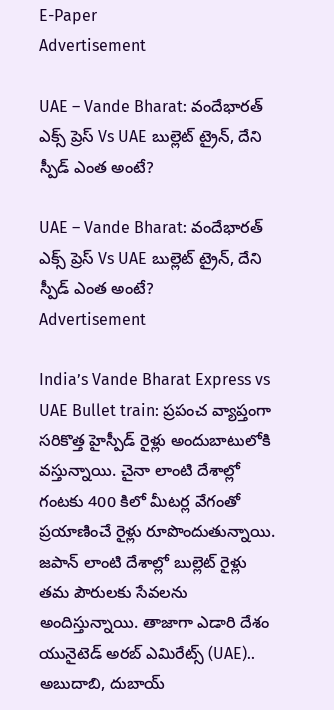E-Paper
Advertisement

UAE – Vande Bharat: వందేభారత్ ఎక్స్ ప్రెస్ Vs UAE బుల్లెట్ ట్రైన్, దేని స్పీడ్ ఎంత అంటే?

UAE – Vande Bharat: వందేభారత్ ఎక్స్ ప్రెస్ Vs UAE బుల్లెట్ ట్రైన్, దేని స్పీడ్ ఎంత అంటే?
Advertisement

India’s Vande Bharat Express vs UAE Bullet train: ప్రపంచ వ్యాప్తంగా సరికొత్త హైస్పీడ్ రైళ్లు అందుబాటులోకి వస్తున్నాయి. చైనా లాంటి దేశాల్లో గంటకు 400 కిలో మీటర్ల వేగంతో ప్రయాణించే రైళ్లు రూపొందుతున్నాయి. జపాన్ లాంటి దేశాల్లో బుల్లెట్ రైళ్లు తమ పౌరులకు సేవలను అందిస్తున్నాయి. తాజాగా ఎడారి దేశం యునైటెడ్ అరబ్ ఎమిరేట్స్ (UAE).. అబుదాబి, దుబాయ్‌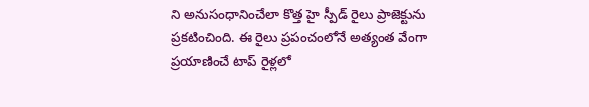ని అనుసంధానించేలా కొత్త హై స్పీడ్ రైలు ప్రాజెక్టును ప్రకటించింది. ఈ రైలు ప్రపంచంలోనే అత్యంత వేంగా ప్రయాణించే టాప్ రైళ్లలో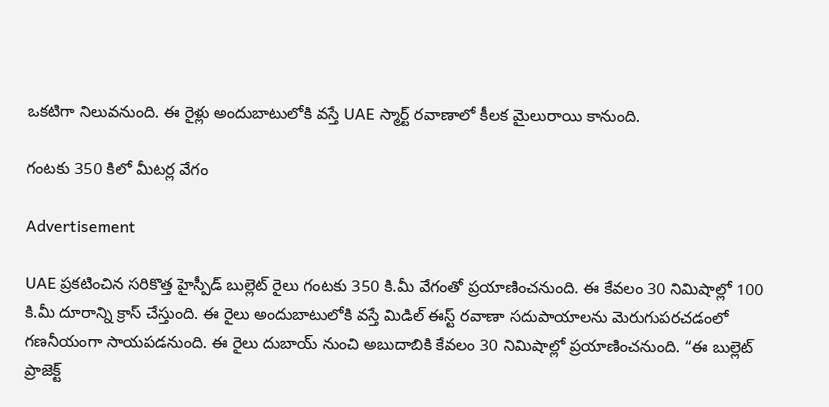ఒకటిగా నిలువనుంది. ఈ రైళ్లు అందుబాటులోకి వస్తే UAE స్మార్ట్ రవాణాలో కీలక మైలురాయి కానుంది.

గంటకు 350 కిలో మీటర్ల వేగం

Advertisement

UAE ప్రకటించిన సరికొత్త హైస్పీడ్ బుల్లెట్ రైలు గంటకు 350 కి.మీ వేగంతో ప్రయాణించనుంది. ఈ కేవలం 30 నిమిషాల్లో 100 కి.మీ దూరాన్ని క్రాస్ చేస్తుంది. ఈ రైలు అందుబాటులోకి వస్తే మిడిల్ ఈస్ట్ రవాణా సదుపాయాలను మెరుగుపరచడంలో గణనీయంగా సాయపడనుంది. ఈ రైలు దుబాయ్ నుంచి అబుదాబికి కేవలం 30 నిమిషాల్లో ప్రయాణించనుంది. “ఈ బుల్లెట్ ప్రాజెక్ట్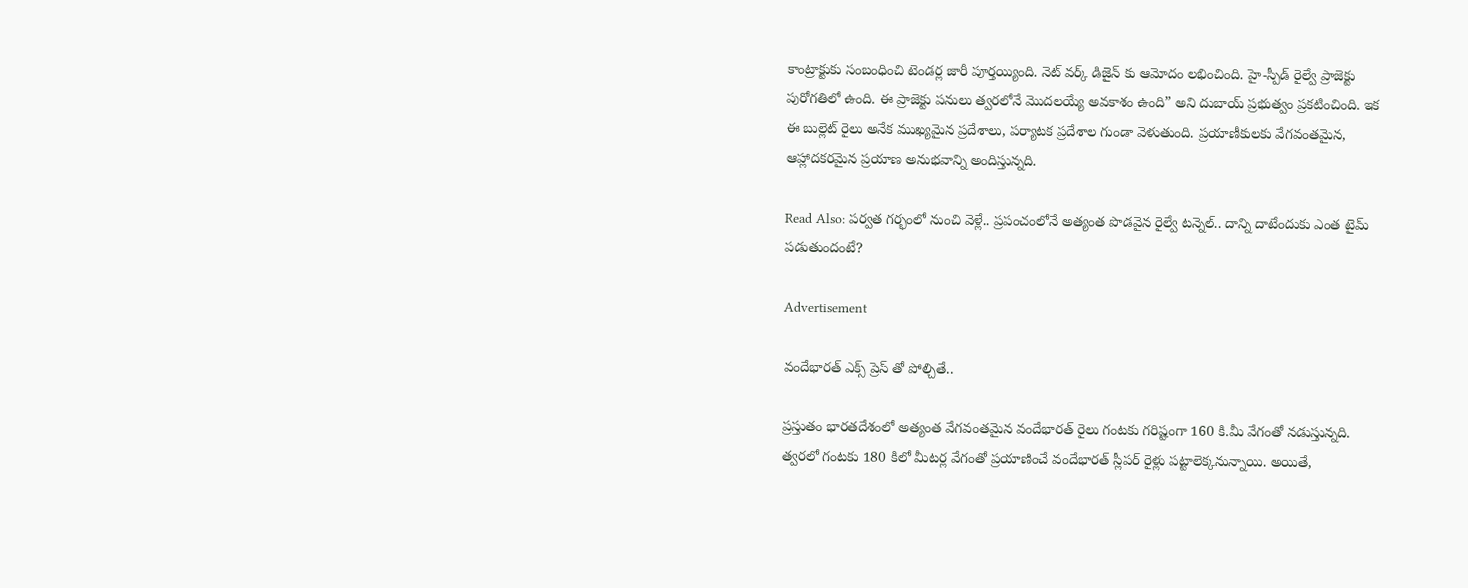కాంట్రాక్టుకు సంబంధించి టెండర్ల జారీ పూర్తయ్యింది. నెట్‌ వర్క్ డిజైన్ కు ఆమోదం లభించింది. హై-స్పీడ్ రైల్వే ప్రాజెక్టు పురోగతిలో ఉంది. ఈ ప్రాజెక్టు పనులు త్వరలోనే మొదలయ్యే అవకాశం ఉంది” అని దుబాయ్ ప్రభుత్వం ప్రకటించింది. ఇక ఈ బుల్లెట్ రైలు అనేక ముఖ్యమైన ప్రదేశాలు, పర్యాటక ప్రదేశాల గుండా వెళుతుంది. ప్రయాణీకులకు వేగవంతమైన, ఆహ్లాదకరమైన ప్రయాణ అనుభవాన్ని అందిస్తున్నది.

Read Also: పర్వత గర్భంలో నుంచి వెళ్లే.. ప్రపంచంలోనే అత్యంత పొడవైన రైల్వే టన్నెల్.. దాన్ని దాటేందుకు ఎంత టైమ్ పడుతుందంటే?

Advertisement

వందేభారత్ ఎక్స్ ప్రెస్ తో పోల్చితే..

ప్రస్తుతం భారతదేశంలో అత్యంత వేగవంతమైన వందేభారత్ రైలు గంటకు గరిష్టంగా 160 కి.మీ వేగంతో నడుస్తున్నది. త్వరలో గంటకు 180 కిలో మీటర్ల వేగంతో ప్రయాణించే వందేభారత్ స్లీపర్ రైళ్లు పట్టాలెక్కనున్నాయి. అయితే,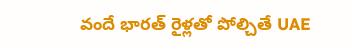వందే భారత్ రైళ్లతో పోల్చితే UAE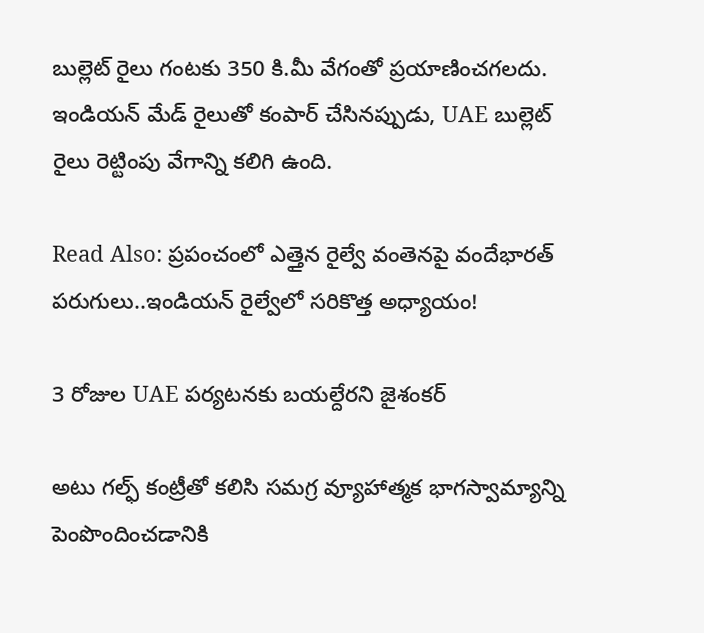బుల్లెట్ రైలు గంటకు 350 కి.మీ వేగంతో ప్రయాణించగలదు. ఇండియన్ మేడ్ రైలుతో కంపార్ చేసినప్పుడు, UAE బుల్లెట్ రైలు రెట్టింపు వేగాన్ని కలిగి ఉంది.

Read Also: ప్రపంచంలో ఎత్తైన రైల్వే వంతెనపై వందేభారత్‌ పరుగులు..ఇండియన్ రైల్వేలో సరికొత్త అధ్యాయం!

3 రోజుల UAE పర్యటనకు బయల్దేరని జైశంకర్

అటు గల్ఫ్ కంట్రీతో కలిసి సమగ్ర వ్యూహాత్మక భాగస్వామ్యాన్ని పెంపొందించడానికి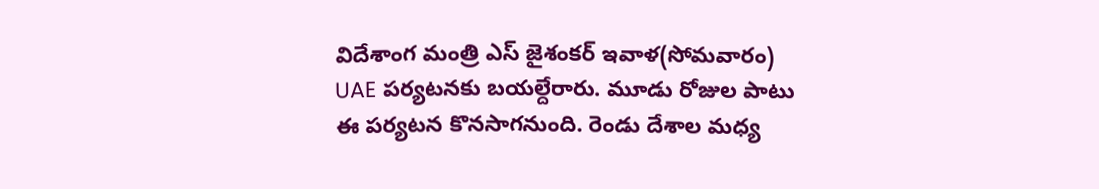విదేశాంగ మంత్రి ఎస్ జైశంకర్ ఇవాళ(సోమవారం) UAE పర్యటనకు బయల్దేరారు. మూడు రోజుల పాటు ఈ పర్యటన కొనసాగనుంది. రెండు దేశాల మధ్య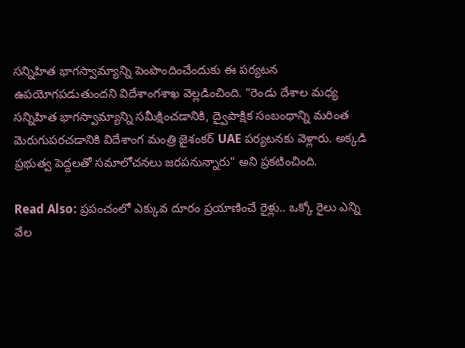సన్నిహిత భాగస్వామ్యాన్ని పెంపొందించేందుకు ఈ పర్యటన ఉపయోగపడుతుందని విదేశాంగశాఖ వెల్లడించింది. “రెండు దేశాల మధ్య సన్నిహిత భాగస్వామ్యాన్ని సమీక్షించడానికి, ద్వైపాక్షిక సంబంధాన్ని మరింత మెరుగుపరచడానికి విదేశాంగ మంత్రి జైశంకర్ UAE పర్యటనకు వెళ్లారు. అక్కడి ప్రభుత్వ పెద్దలతో సమాలోచనలు జరపనున్నారు” అని ప్రకటించింది.

Read Also: ప్రపంచంలో ఎక్కువ దూరం ప్రయాణించే రైళ్లు.. ఒక్కో రైలు ఎన్ని వేల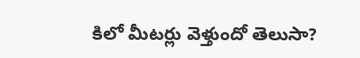కిలో మీటర్లు వెళ్తుందో తెలుసా?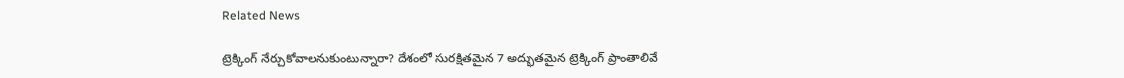Related News

ట్రెక్కింగ్ నేర్చుకోవాలనుకుంటున్నారా? దేశంలో సురక్షితమైన 7 అద్భుతమైన ట్రెక్కింగ్ ప్రాంతాలివే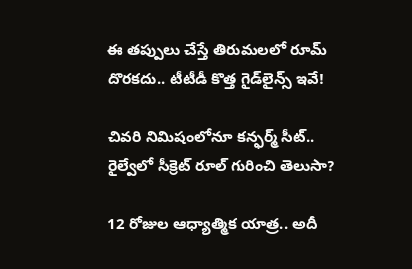ఈ తప్పులు చేస్తే తిరుమలలో రూమ్ దొరకదు.. టీటీడీ కొత్త గైడ్‌లైన్స్ ఇవే!

చివరి నిమిషంలోనూ కన్ఫర్మ్ సీట్.. రైల్వేలో సీక్రెట్ రూల్ గురించి తెలుసా?

12 రోజుల ఆధ్యాత్మిక యాత్ర.. అదీ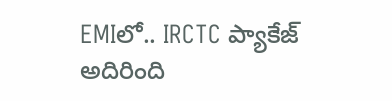EMIలో.. IRCTC ప్యాకేజ్ అదిరింది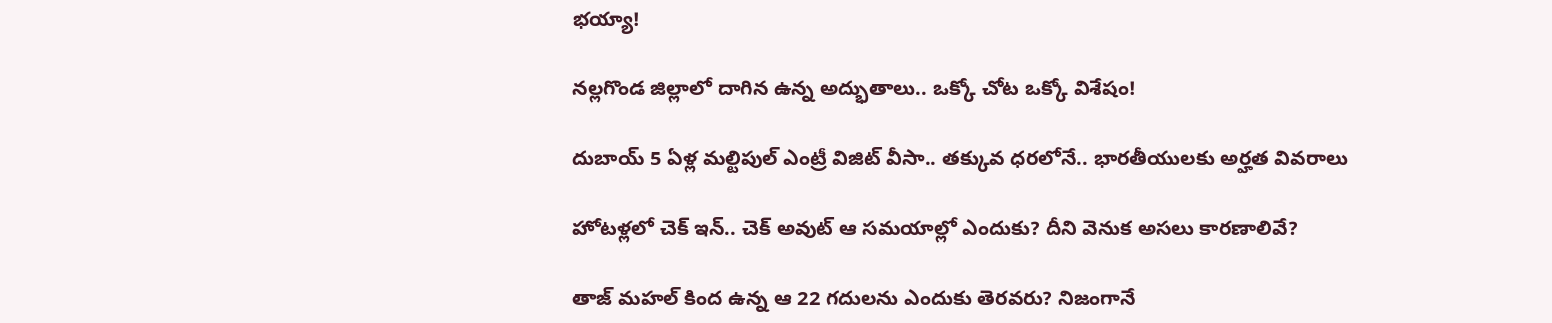భయ్యా!

నల్లగొండ జిల్లాలో దాగిన ఉన్న అద్భుతాలు.. ఒక్కో చోట ఒక్కో విశేషం!

దుబాయ్ 5 ఏళ్ల మల్టిపుల్ ఎంట్రీ విజిట్ వీసా.. తక్కువ ధరలోనే.. భారతీయులకు అర్హత వివరాలు

హోటళ్లలో చెక్ ఇన్.. చెక్ అవుట్ ఆ సమయాల్లో ఎందుకు? దీని వెనుక అసలు కారణాలివే?

తాజ్ మహల్ కింద ఉన్న ఆ 22 గదులను ఎందుకు తెరవరు? నిజంగానే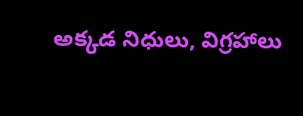అక్కడ నిధులు, విగ్రహాలు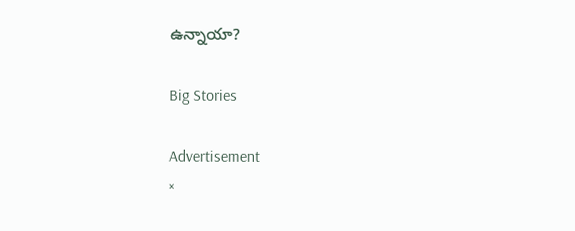ఉన్నాయా?

Big Stories

Advertisement
×